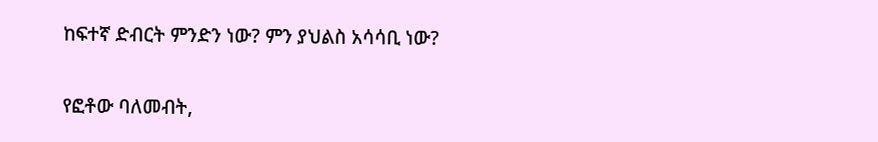ከፍተኛ ድብርት ምንድን ነው? ምን ያህልስ አሳሳቢ ነው?

የፎቶው ባለመብት,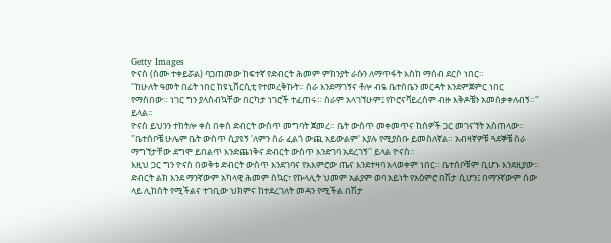Getty Images
ዮናስ (ስሙ ተቀይሯል) ባጋጠመው ከፍተኛ የድብርት ሕመም ምክንያት ራሱን ለማጥፋት እስከ ማሰብ ደርሶ ነበር።
''ከሁለት ዓመት በፊት ነበር ከዩኒቨርሲቲ የተመረቅኩት። ስራ እንደማገኝና ቶሎ ብዬ ቤተሰቤን መርዳት እንደምጀምር ነበር የማስበው። ነገር ግን ያላሰብኳቸው በርካታ ነገሮች ተፈጠሩ። ስራም አላገኘሁም፤ የኮሮናቫይረስም ብዙ እቅዶቼን አመሰቃቀለብኝ።'' ይላል።
ዮናስ ይህንን ተከትሎ ቀስ በቀስ ድብርት ውስጥ መግባት ጀመረ። ቤት ውስጥ መቀመጥና ከሰዎች ጋር መገናኘት አስጠላው።
''ቤተሰቦቼ ሁሌም ቤት ውስጥ ሲያዩኝ 'ለምን ስራ ፈልጎ ውጪ አይውልም' እያሉ የሚያስቡ ይመስለኛል። አብዛኛዎቹ ጓደኞቼ ስራ ማግኘታቸው ደግሞ ይበልጥ እንድጨነቅና ድብርት ውስጥ እንድገባ አደረገኝ'' ይላል ዮናስ።
እዚህ ጋር ግን ዮናስ በወቅቱ ድብርት ውስጥ እንደገባና የአእምሮው ጤና እንደተዛባ አላወቀም ነበር። ቤተሰቦቹም ቢሆኑ እንደዚያው።
ድብርት ልክ እንደ ማንኛውም አካላዊ ሕመም ስኳር፣ የኩላሊት ህመም አልያም ወባ አይነት የአዕምሮ በሽታ ሲሆን፤ በማንኛውም ሰው ላይ ሊከሰት የሚችልና ተገቢው ህክምና ከተደረገለት መዳን የሚችል በሽታ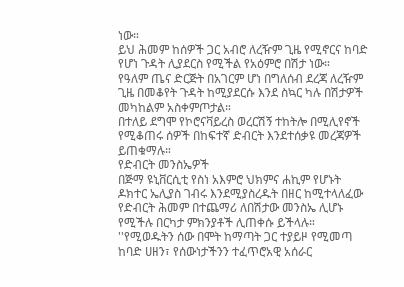ነው።
ይህ ሕመም ከሰዎች ጋር አብሮ ለረዥም ጊዜ የሚኖርና ከባድ የሆነ ጉዳት ሊያደርስ የሚችል የአዕምሮ በሽታ ነው።
የዓለም ጤና ድርጅት በአገርም ሆነ በግለሰብ ደረጃ ለረዥም ጊዜ በመቆየት ጉዳት ከሚያደርሱ እንደ ስኳር ካሉ በሽታዎች መካከልም አስቀምጦታል።
በተለይ ደግሞ የኮሮናቫይረስ ወረርሽኝ ተከትሎ በሚሊየኖች የሚቆጠሩ ሰዎች በከፍተኛ ድብርት እንደተሰቃዩ መረጃዎች ይጠቁማሉ።
የድብርት መንስኤዎች
በጅማ ዩኒቨርሲቲ የስነ አእምሮ ህክምና ሐኪም የሆኑት ዶክተር ኤሊያስ ገብሩ እንደሚያስረዱት በዘር ከሚተላለፈው የድብርት ሕመም በተጨማሪ ለበሽታው መንስኤ ሊሆኑ የሚችሉ በርካታ ምክንያቶች ሊጠቀሱ ይችላሉ።
''የሚወዱትን ሰው በሞት ከማጣት ጋር ተያይዞ የሚመጣ ከባድ ሀዘን፣ የሰውነታችንን ተፈጥሮአዊ አሰራር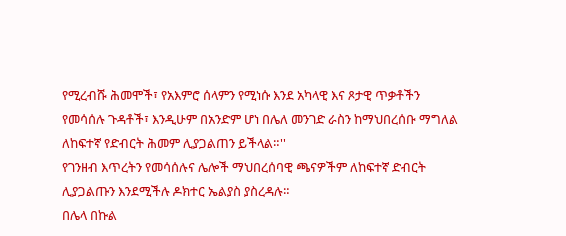የሚረብሹ ሕመሞች፣ የአእምሮ ሰላምን የሚነሱ እንደ አካላዊ እና ጾታዊ ጥቃቶችን የመሳሰሉ ጉዳቶች፣ እንዲሁም በአንድም ሆነ በሌለ መንገድ ራስን ከማህበረሰቡ ማግለል ለከፍተኛ የድብርት ሕመም ሊያጋልጠን ይችላል።''
የገንዘብ እጥረትን የመሳሰሉና ሌሎች ማህበረሰባዊ ጫናዎችም ለከፍተኛ ድብርት ሊያጋልጡን እንደሚችሉ ዶክተር ኤልያስ ያስረዳሉ።
በሌላ በኩል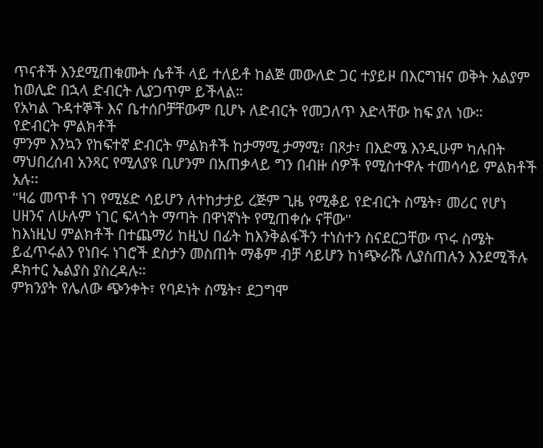ጥናቶች እንደሚጠቁሙት ሴቶች ላይ ተለይቶ ከልጅ መውለድ ጋር ተያይዞ በእርግዝና ወቅት አልያም ከወሊድ በኋላ ድብርት ሊያጋጥም ይችላል።
የአካል ጉዳተኞች እና ቤተሰቦቻቸውም ቢሆኑ ለድብርት የመጋለጥ እድላቸው ከፍ ያለ ነው።
የድብርት ምልክቶች
ምንም እንኳን የከፍተኛ ድብርት ምልክቶች ከታማሚ ታማሚ፣ በጾታ፣ በእድሜ እንዲሁም ካሉበት ማህበረሰብ አንጻር የሚለያዩ ቢሆንም በአጠቃላይ ግን በብዙ ሰዎች የሚስተዋሉ ተመሳሳይ ምልክቶች አሉ፡፡
''ዛሬ መጥቶ ነገ የሚሄድ ሳይሆን ለተከታታይ ረጅም ጊዜ የሚቆይ የድብርት ስሜት፣ መሪር የሆነ ሀዘንና ለሁሉም ነገር ፍላጎት ማጣት በዋነኛነት የሚጠቀሱ ናቸው''
ከእነዚህ ምልክቶች በተጨማሪ ከዚህ በፊት ከእንቅልፋችን ተነስተን ስናደርጋቸው ጥሩ ስሜት ይፈጥሩልን የነበሩ ነገሮች ደስታን መስጠት ማቆም ብቻ ሳይሆን ከነጭራሹ ሊያስጠሉን እንደሚችሉ ዶክተር ኤልያስ ያስረዳሉ።
ምክንያት የሌለው ጭንቀት፣ የባዶነት ስሜት፣ ደጋግሞ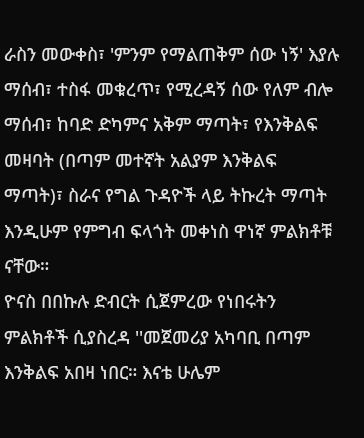ራስን መውቀስ፣ 'ምንም የማልጠቅም ሰው ነኝ' እያሉ ማሰብ፣ ተስፋ መቁረጥ፣ የሚረዳኝ ሰው የለም ብሎ ማሰብ፣ ከባድ ድካምና አቅም ማጣት፣ የእንቅልፍ መዛባት (በጣም መተኛት አልያም እንቅልፍ ማጣት)፣ ስራና የግል ጉዳዮች ላይ ትኩረት ማጣት እንዲሁም የምግብ ፍላጎት መቀነስ ዋነኛ ምልክቶቹ ናቸው።
ዮናስ በበኩሉ ድብርት ሲጀምረው የነበሩትን ምልክቶች ሲያስረዳ ''መጀመሪያ አካባቢ በጣም እንቅልፍ አበዛ ነበር። እናቴ ሁሌም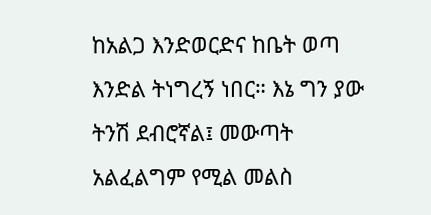ከአልጋ እንድወርድና ከቤት ወጣ እንድል ትነግረኝ ነበር። እኔ ግን ያው ትንሽ ደብሮኛል፤ መውጣት አልፈልግም የሚል መልስ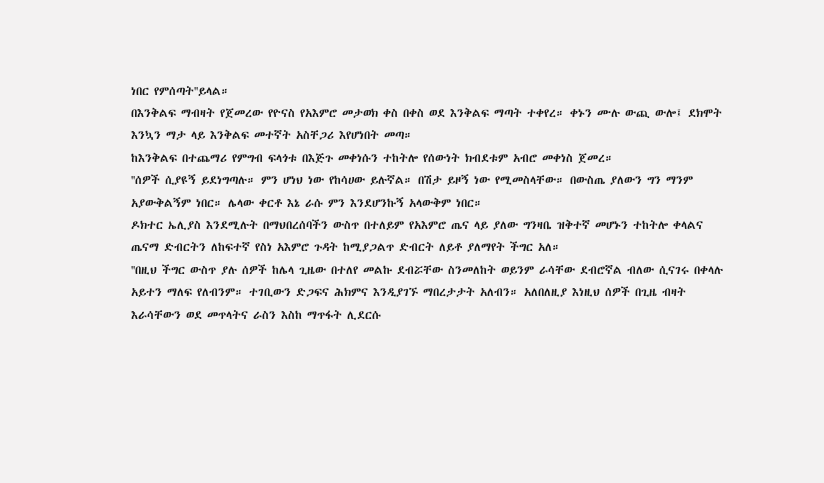ነበር የምሰጣት''ይላል።
በእንቅልፍ ማብዛት የጀመረው የዮናስ የአእምሮ መታወክ ቀስ በቀስ ወደ እንቅልፍ ማጣት ተቀየረ። ቀኑን ሙሉ ውጪ ውሎ፤ ደክሞት እንኳን ማታ ላይ እንቅልፍ መተኛት አስቸጋሪ እየሆነበት መጣ።
ከእንቅልፍ በተጨማሪ የምግብ ፍላጎቱ በእጅጉ መቀነሱን ተከትሎ የሰውነት ክብደቱም አብሮ መቀነስ ጀመረ።
''ሰዎች ሲያዩኝ ይደነግጣሉ። ምን ሆነህ ነው የከሳሀው ይሉኛል። በሽታ ይዞኝ ነው የሚመስላቸው። በውስጤ ያለውን ግን ማንም አያውቅልኝም ነበር። ሌላው ቀርቶ እኔ ራሱ ምን እንደሆንኩኝ አላውቅም ነበር።
ዶክተር ኤሊያስ እንደሚሉት በማህበረሰባችን ውስጥ በተለይም የአእምሮ ጤና ላይ ያለው ግንዛቤ ዝቅተኛ መሆኑን ተከትሎ ቀላልና ጤናማ ድብርትን ለከፍተኛ የስነ አእምሮ ጉዳት ከሚያጋልጥ ድብርት ለይቶ ያለማየት ችግር አለ።
''በዚህ ችግር ውስጥ ያሉ ሰዎች ከሌላ ጊዜው በተለየ መልኩ ደብሯቸው ስንመለከት ወይንም ራሳቸው ደብሮኛል ብለው ሲናገሩ በቀላሉ አይተን ማለፍ የለብንም። ተገቢውን ድጋፍና ሕክምና እንዲያገኙ ማበረታታት አለብን። አለበለዚያ እነዚህ ሰዎች በጊዜ ብዛት እራሳቸውን ወደ መጥላትና ራስን እስከ ማጥፋት ሊደርሱ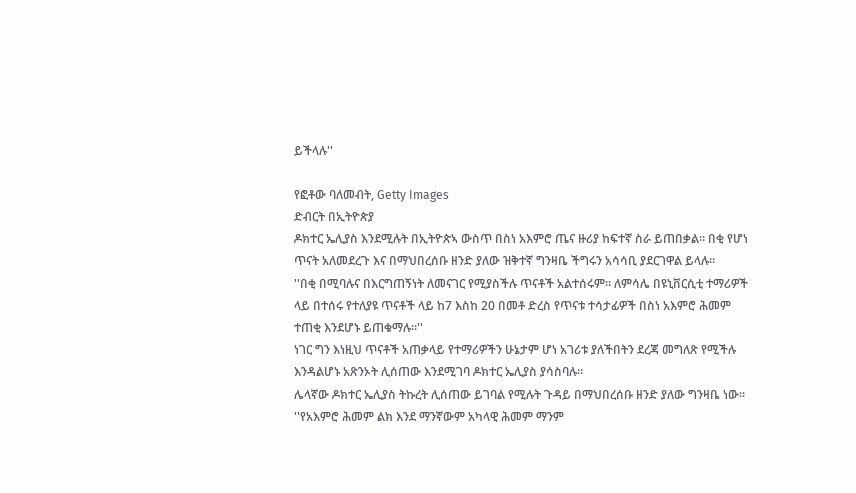ይችላሉ''

የፎቶው ባለመብት, Getty Images
ድብርት በኢትዮጵያ
ዶክተር ኤሊያስ እንደሚሉት በኢትዮጵኣ ውስጥ በስነ አእምሮ ጤና ዙሪያ ከፍተኛ ስራ ይጠበቃል። በቂ የሆነ ጥናት አለመደረጉ እና በማህበረሰቡ ዘንድ ያለው ዝቅተኛ ግንዛቤ ችግሩን አሳሳቢ ያደርገዋል ይላሉ።
''በቂ በሚባሉና በእርግጠኝነት ለመናገር የሚያስችሉ ጥናቶች አልተሰሩም። ለምሳሌ በዩኒቨርሲቲ ተማሪዎች ላይ በተሰሩ የተለያዩ ጥናቶች ላይ ከ7 እስከ 20 በመቶ ድረስ የጥናቱ ተሳታፊዎች በስነ አእምሮ ሕመም ተጠቂ እንደሆኑ ይጠቁማሉ።''
ነገር ግን እነዚህ ጥናቶች አጠቃላይ የተማሪዎችን ሁኔታም ሆነ አገሪቱ ያለችበትን ደረጃ መግለጽ የሚችሉ እንዳልሆኑ አጽንኦት ሊሰጠው እንደሚገባ ዶክተር ኤሊያስ ያሳስባሉ።
ሌላኛው ዶክተር ኤሊያስ ትኩረት ሊሰጠው ይገባል የሚሉት ጉዳይ በማህበረሰቡ ዘንድ ያለው ግንዛቤ ነው።
''የአእምሮ ሕመም ልክ እንደ ማንኛውም አካላዊ ሕመም ማንም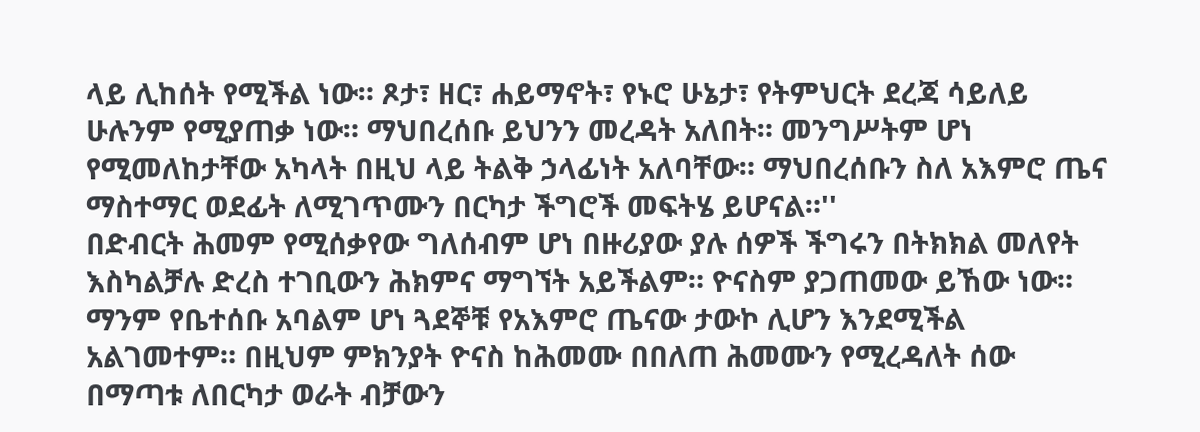ላይ ሊከሰት የሚችል ነው። ጾታ፣ ዘር፣ ሐይማኖት፣ የኑሮ ሁኔታ፣ የትምህርት ደረጃ ሳይለይ ሁሉንም የሚያጠቃ ነው። ማህበረሰቡ ይህንን መረዳት አለበት። መንግሥትም ሆነ የሚመለከታቸው አካላት በዚህ ላይ ትልቅ ኃላፊነት አለባቸው። ማህበረሰቡን ስለ አእምሮ ጤና ማስተማር ወደፊት ለሚገጥሙን በርካታ ችግሮች መፍትሄ ይሆናል።''
በድብርት ሕመም የሚሰቃየው ግለሰብም ሆነ በዙሪያው ያሉ ሰዎች ችግሩን በትክክል መለየት እስካልቻሉ ድረስ ተገቢውን ሕክምና ማግኘት አይችልም። ዮናስም ያጋጠመው ይኸው ነው።
ማንም የቤተሰቡ አባልም ሆነ ጓደኞቹ የአእምሮ ጤናው ታውኮ ሊሆን እንደሚችል አልገመተም። በዚህም ምክንያት ዮናስ ከሕመሙ በበለጠ ሕመሙን የሚረዳለት ሰው በማጣቱ ለበርካታ ወራት ብቻውን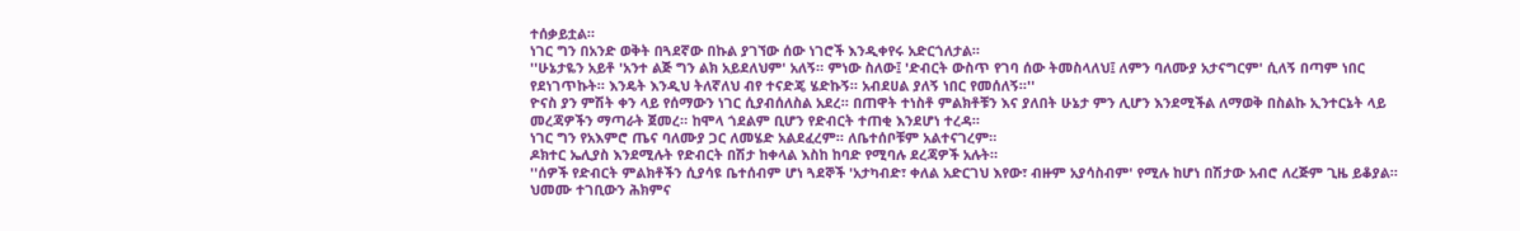ተሰቃይቷል።
ነገር ግን በአንድ ወቅት በጓደኛው በኩል ያገኘው ሰው ነገሮች እንዲቀየሩ አድርጎለታል።
''ሁኔታዬን አይቶ 'አንተ ልጅ ግን ልክ አይደለህም' አለኝ። ምነው ስለው፤ 'ድብርት ውስጥ የገባ ሰው ትመስላለህ፤ ለምን ባለሙያ አታናግርም' ሲለኝ በጣም ነበር የደነገጥኩት። እንዴት እንዲህ ትለኛለህ ብየ ተናድጄ ሄድኩኝ። አብደሀል ያለኝ ነበር የመሰለኝ።''
ዮናስ ያን ምሽት ቀን ላይ የሰማውን ነገር ሲያብሰለስል አደረ። በጠዋት ተነስቶ ምልክቶቹን እና ያለበት ሁኔታ ምን ሊሆን እንደሚችል ለማወቅ በስልኩ ኢንተርኔት ላይ መረጃዎችን ማጣራት ጀመረ። ከሞላ ጎደልም ቢሆን የድብርት ተጠቂ እንደሆነ ተረዳ።
ነገር ግን የአእምሮ ጤና ባለሙያ ጋር ለመሄድ አልደፈረም። ለቤተሰቦቹም አልተናገረም።
ዶክተር ኤሊያስ እንደሚሉት የድብርት በሽታ ከቀላል እስከ ከባድ የሚባሉ ደረጃዎች አሉት።
''ሰዎች የድብርት ምልክቶችን ሲያሳዩ ቤተሰብም ሆነ ጓደኞች 'አታካብድ፣ ቀለል አድርገህ እየው፣ ብዙም አያሳስብም' የሚሉ ከሆነ በሽታው አብሮ ለረጅም ጊዜ ይቆያል። ህመሙ ተገቢውን ሕክምና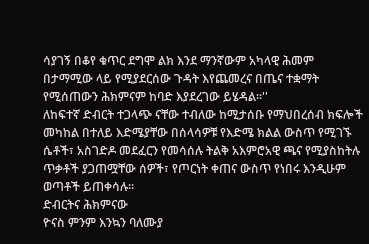ሳያገኝ በቆየ ቁጥር ደግሞ ልክ እንደ ማንኛውም አካላዊ ሕመም በታማሚው ላይ የሚያደርሰው ጉዳት እየጨመረና በጤና ተቋማት የሚሰጠውን ሕክምናም ከባድ እያደረገው ይሄዳል።''
ለከፍተኛ ድብርት ተጋላጭ ናቸው ተብለው ከሚታሰቡ የማህበረሰብ ክፍሎች መካከል በተለይ እድሜያቸው በሰላሳዎቹ የእድሜ ክልል ውስጥ የሚገኙ ሴቶች፣ አስገድዶ መደፈርን የመሳሰሉ ትልቅ አእምሮአዊ ጫና የሚያስከትሉ ጥቃቶች ያጋጠሟቸው ሰዎች፣ የጦርነት ቀጠና ውስጥ የነበሩ እንዲሁም ወጣቶች ይጠቀሳሉ።
ድብርትና ሕክምናው
ዮናስ ምንም እንኳን ባለሙያ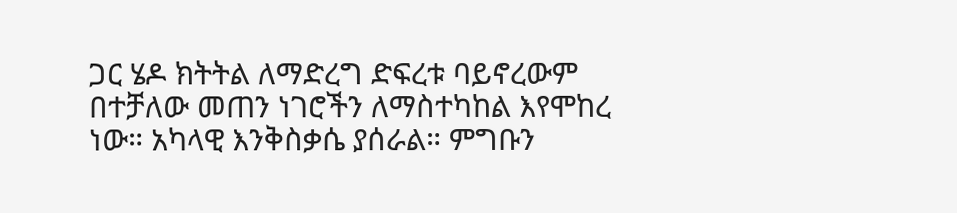ጋር ሄዶ ክትትል ለማድረግ ድፍረቱ ባይኖረውም በተቻለው መጠን ነገሮችን ለማስተካከል እየሞከረ ነው። አካላዊ እንቅስቃሴ ያሰራል። ምግቡን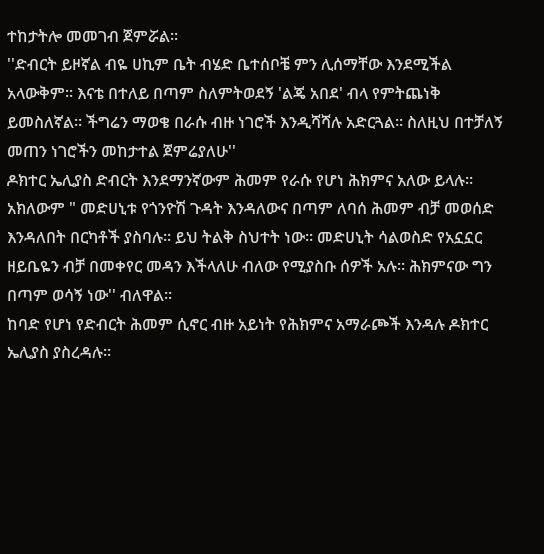ተከታትሎ መመገብ ጀምሯል።
''ድብርት ይዞኛል ብዬ ሀኪም ቤት ብሄድ ቤተሰቦቼ ምን ሊሰማቸው እንደሚችል አላውቅም። እናቴ በተለይ በጣም ስለምትወደኝ 'ልጄ አበደ' ብላ የምትጨነቅ ይመስለኛል። ችግሬን ማወቄ በራሱ ብዙ ነገሮች እንዲሻሻሉ አድርጓል። ስለዚህ በተቻለኝ መጠን ነገሮችን መከታተል ጀምሬያለሁ''
ዶክተር ኤሊያስ ድብርት እንደማንኛውም ሕመም የራሱ የሆነ ሕክምና አለው ይላሉ።
አክለውም " መድሀኒቱ የጎንዮሽ ጉዳት እንዳለውና በጣም ለባሰ ሕመም ብቻ መወሰድ እንዳለበት በርካቶች ያስባሉ። ይህ ትልቅ ስህተት ነው። መድሀኒት ሳልወስድ የአኗኗር ዘይቤዬን ብቻ በመቀየር መዳን እችላለሁ ብለው የሚያስቡ ሰዎች አሉ። ሕክምናው ግን በጣም ወሳኝ ነው'' ብለዋል።
ከባድ የሆነ የድብርት ሕመም ሲኖር ብዙ አይነት የሕክምና አማራጮች እንዳሉ ዶክተር ኤሊያስ ያስረዳሉ።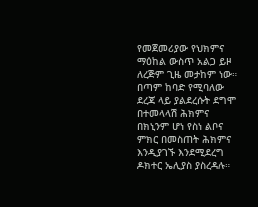የመጀመሪያው የህክምና ማዕከል ውስጥ አልጋ ይዞ ለረጅም ጊዜ መታከም ነው። በጣም ከባድ የሚባለው ደረጃ ላይ ያልደረሱት ደግሞ በተመላላሽ ሕክምና በክኒንም ሆነ የስነ ልቦና ምክር በመስጠት ሕክምና እንዲያገኙ እንደሚደረግ ዶክተር ኤሊያስ ያስረዳሉ።